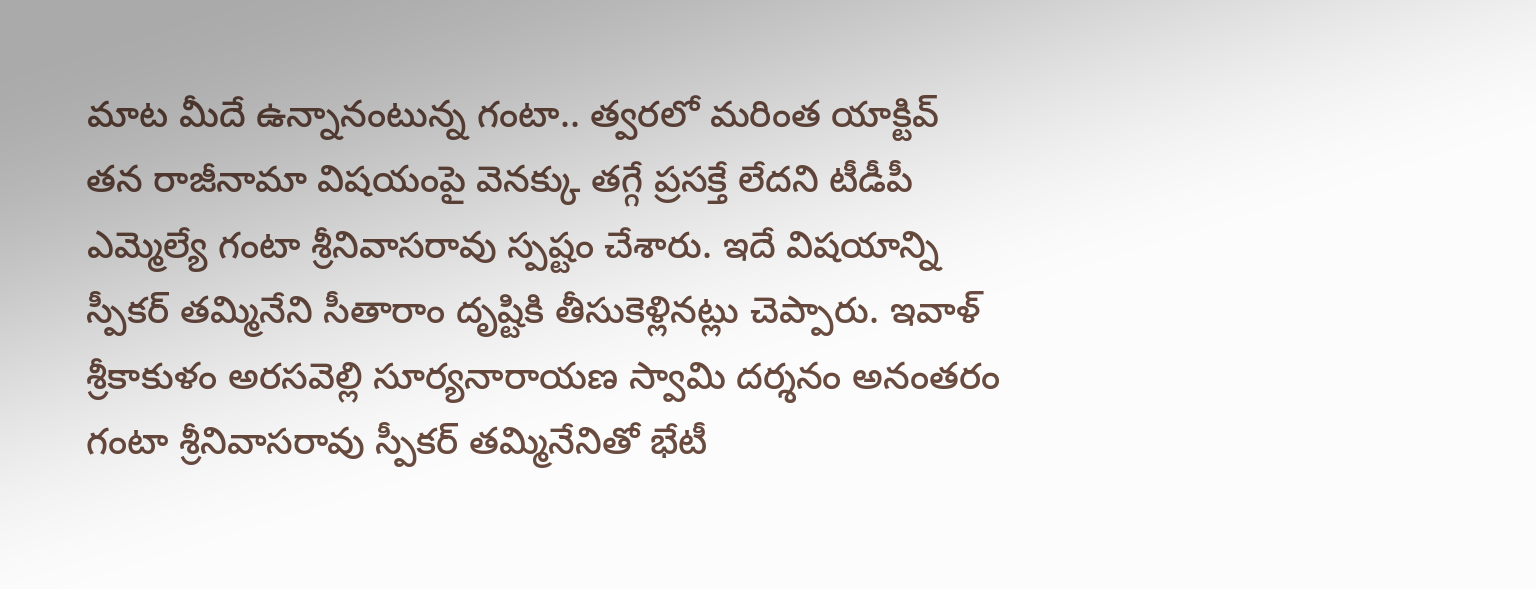మాట మీదే ఉన్నానంటున్న గంటా.. త్వరలో మరింత యాక్టివ్
తన రాజీనామా విషయంపై వెనక్కు తగ్గే ప్రసక్తే లేదని టీడీపీ ఎమ్మెల్యే గంటా శ్రీనివాసరావు స్పష్టం చేశారు. ఇదే విషయాన్ని స్పీకర్ తమ్మినేని సీతారాం దృష్టికి తీసుకెళ్లినట్లు చెప్పారు. ఇవాళ్ శ్రీకాకుళం అరసవెల్లి సూర్యనారాయణ స్వామి దర్శనం అనంతరం గంటా శ్రీనివాసరావు స్పీకర్ తమ్మినేనితో భేటీ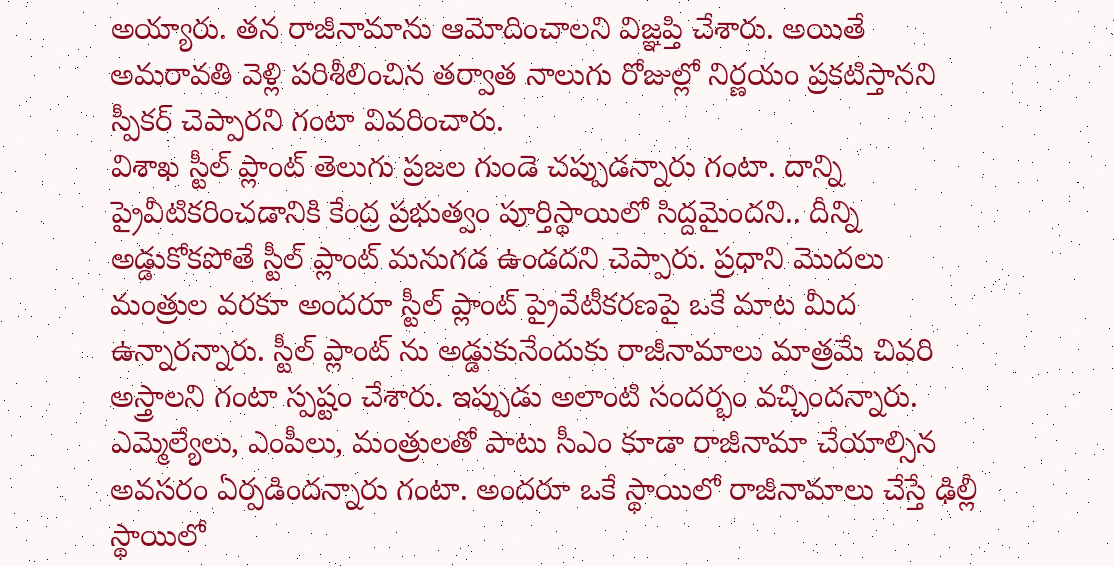అయ్యారు. తన రాజీనామాను ఆమోదించాలని విజ్ఞప్తి చేశారు. అయితే అమరావతి వెళ్లి పరిశీలించిన తర్వాత నాలుగు రోజుల్లో నిర్ణయం ప్రకటిస్తానని స్పీకర్ చెప్పారని గంటా వివరించారు.
విశాఖ స్టీల్ ప్లాంట్ తెలుగు ప్రజల గుండె చప్పుడన్నారు గంటా. దాన్ని ప్రైవీటికరించడానికి కేంద్ర ప్రభుత్వం పూర్తిస్థాయిలో సిద్దమైందని.. దీన్ని అడ్డుకోకపోతే స్టీల్ ప్లాంట్ మనుగడ ఉండదని చెప్పారు. ప్రధాని మొదలు మంత్రుల వరకూ అందరూ స్టీల్ ప్లాంట్ ప్రైవేటీకరణపై ఒకే మాట మీద ఉన్నారన్నారు. స్టీల్ ప్లాంట్ ను అడ్డుకునేందుకు రాజీనామాలు మాత్రమే చివరి అస్త్రాలని గంటా స్పష్టం చేశారు. ఇప్పుడు అలాంటి సందర్భం వచ్చిందన్నారు. ఎమ్మెల్యేలు, ఎంపీలు, మంత్రులతో పాటు సీఎం కూడా రాజీనామా చేయాల్సిన అవసరం ఏర్పడిందన్నారు గంటా. అందరూ ఒకే స్థాయిలో రాజీనామాలు చేస్తే ఢిల్లీ స్థాయిలో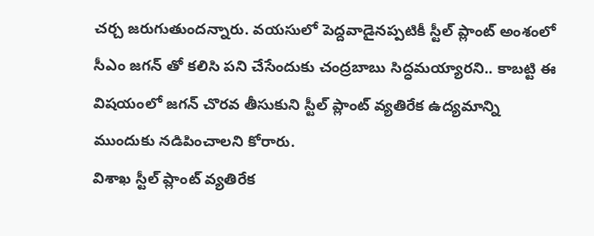చర్చ జరుగుతుందన్నారు. వయసులో పెద్దవాడైనప్పటికీ స్టీల్ ప్లాంట్ అంశంలో సీఎం జగన్ తో కలిసి పని చేసేందుకు చంద్రబాబు సిద్ధమయ్యారని.. కాబట్టి ఈ విషయంలో జగన్ చొరవ తీసుకుని స్టీల్ ప్లాంట్ వ్యతిరేక ఉద్యమాన్ని ముందుకు నడిపించాలని కోరారు.
విశాఖ స్టీల్ ప్లాంట్ వ్యతిరేక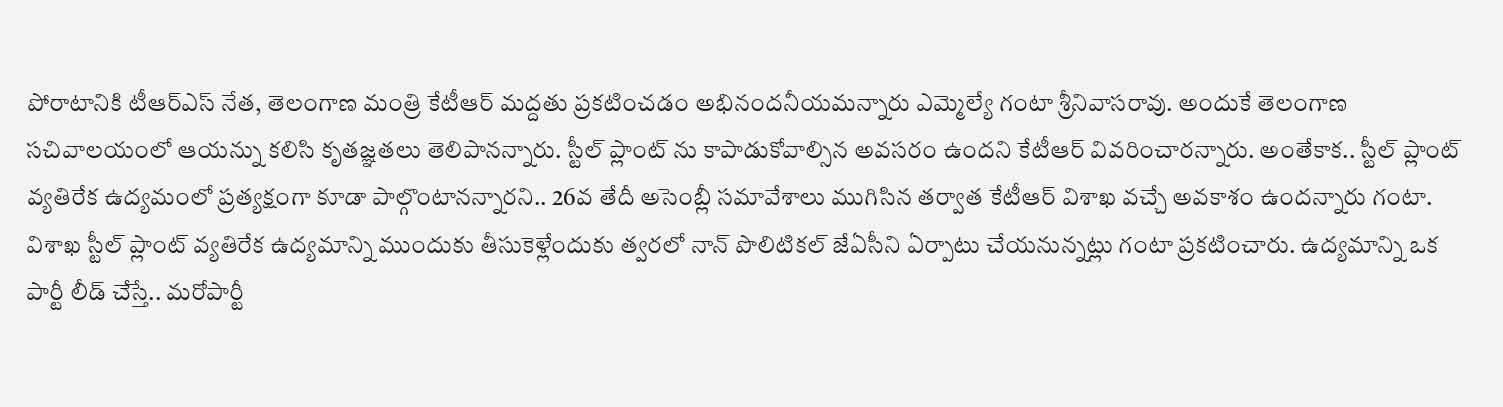పోరాటానికి టీఆర్ఎస్ నేత, తెలంగాణ మంత్రి కేటీఆర్ మద్దతు ప్రకటించడం అభినందనీయమన్నారు ఎమ్మెల్యే గంటా శ్రీనివాసరావు. అందుకే తెలంగాణ సచివాలయంలో ఆయన్ను కలిసి కృతజ్ఞతలు తెలిపానన్నారు. స్టీల్ ప్లాంట్ ను కాపాడుకోవాల్సిన అవసరం ఉందని కేటీఆర్ వివరించారన్నారు. అంతేకాక.. స్టీల్ ప్లాంట్ వ్యతిరేక ఉద్యమంలో ప్రత్యక్షంగా కూడా పాల్గొంటానన్నారని.. 26వ తేదీ అసెంబ్లీ సమావేశాలు ముగిసిన తర్వాత కేటీఆర్ విశాఖ వచ్చే అవకాశం ఉందన్నారు గంటా.
విశాఖ స్టీల్ ప్లాంట్ వ్యతిరేక ఉద్యమాన్ని ముందుకు తీసుకెళ్లేందుకు త్వరలో నాన్ పొలిటికల్ జేఏసీని ఏర్పాటు చేయనున్నట్లు గంటా ప్రకటించారు. ఉద్యమాన్ని ఒక పార్టీ లీడ్ చేస్తే.. మరోపార్టీ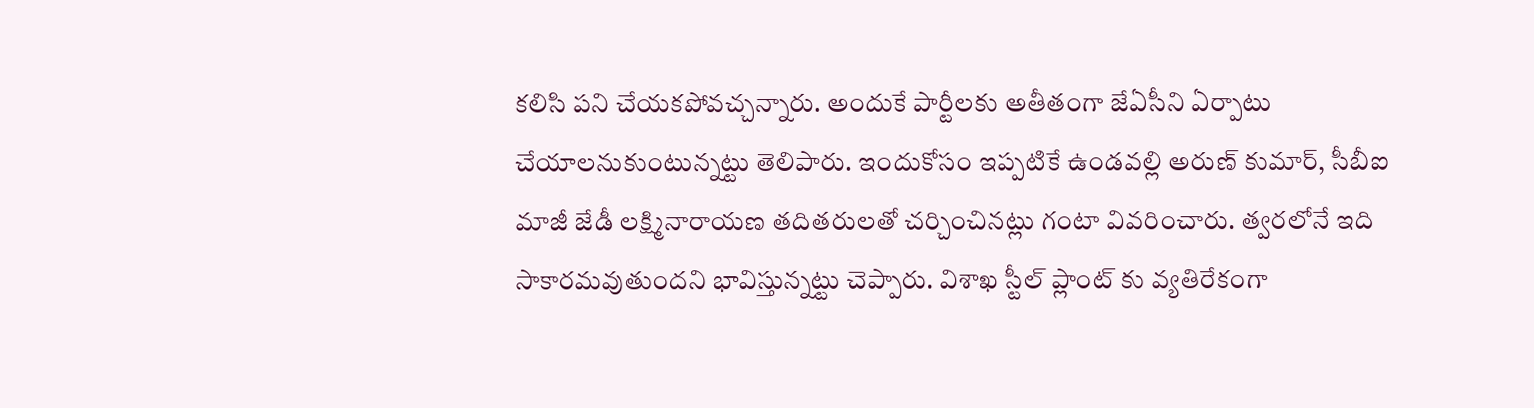కలిసి పని చేయకపోవచ్చన్నారు. అందుకే పార్టీలకు అతీతంగా జేఏసీని ఏర్పాటు చేయాలనుకుంటున్నట్టు తెలిపారు. ఇందుకోసం ఇప్పటికే ఉండవల్లి అరుణ్ కుమార్, సీబీఐ మాజీ జేడీ లక్ష్మినారాయణ తదితరులతో చర్చించినట్లు గంటా వివరించారు. త్వరలోనే ఇది సాకారమవుతుందని భావిస్తున్నట్టు చెప్పారు. విశాఖ స్టీల్ ప్లాంట్ కు వ్యతిరేకంగా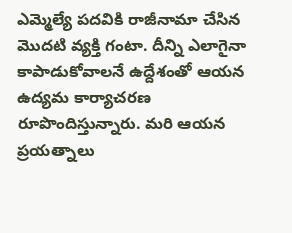ఎమ్మెల్యే పదవికి రాజీనామా చేసిన మొదటి వ్యక్తి గంటా. దీన్ని ఎలాగైనా కాపాడుకోవాలనే ఉద్దేశంతో ఆయన ఉద్యమ కార్యాచరణ రూపొందిస్తున్నారు. మరి ఆయన ప్రయత్నాలు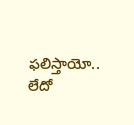ఫలిస్తాయో.. లేదో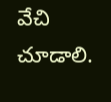వేచి చూడాలి.